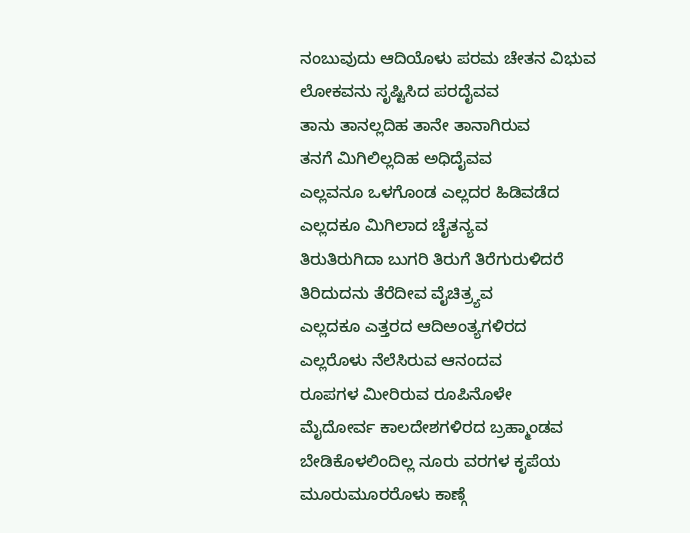ನಂಬುವುದು ಆದಿಯೊಳು ಪರಮ ಚೇತನ ವಿಭುವ
ಲೋಕವನು ಸೃಷ್ಟಿಸಿದ ಪರದೈವವ
ತಾನು ತಾನಲ್ಲದಿಹ ತಾನೇ ತಾನಾಗಿರುವ
ತನಗೆ ಮಿಗಿಲಿಲ್ಲದಿಹ ಅಧಿದೈವವ
ಎಲ್ಲವನೂ ಒಳಗೊಂಡ ಎಲ್ಲದರ ಹಿಡಿವಡೆದ
ಎಲ್ಲದಕೂ ಮಿಗಿಲಾದ ಚೈತನ್ಯವ
ತಿರುತಿರುಗಿದಾ ಬುಗರಿ ತಿರುಗೆ ತಿರೆಗುರುಳಿದರೆ
ತಿರಿದುದನು ತೆರೆದೀವ ವೈಚಿತ್ರ್ಯವ
ಎಲ್ಲದಕೂ ಎತ್ತರದ ಆದಿಅಂತ್ಯಗಳಿರದ
ಎಲ್ಲರೊಳು ನೆಲೆಸಿರುವ ಆನಂದವ
ರೂಪಗಳ ಮೀರಿರುವ ರೂಪಿನೊಳೇ
ಮೈದೋರ್ವ ಕಾಲದೇಶಗಳಿರದ ಬ್ರಹ್ಮಾಂಡವ
ಬೇಡಿಕೊಳಲಿಂದಿಲ್ಲ ನೂರು ವರಗಳ ಕೃಪೆಯ
ಮೂರುಮೂರರೊಳು ಕಾಣ್ಗೆ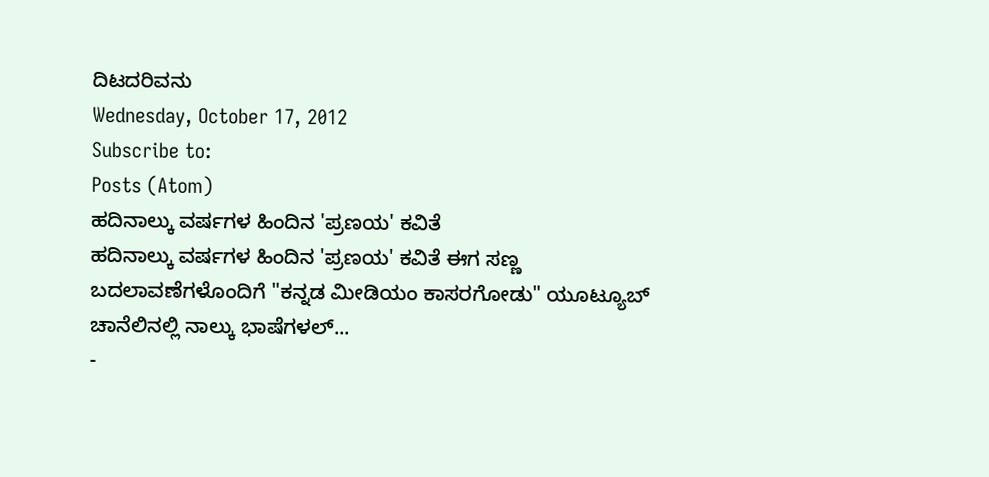ದಿಟದರಿವನು
Wednesday, October 17, 2012
Subscribe to:
Posts (Atom)
ಹದಿನಾಲ್ಕು ವರ್ಷಗಳ ಹಿಂದಿನ 'ಪ್ರಣಯ' ಕವಿತೆ
ಹದಿನಾಲ್ಕು ವರ್ಷಗಳ ಹಿಂದಿನ 'ಪ್ರಣಯ' ಕವಿತೆ ಈಗ ಸಣ್ಣ ಬದಲಾವಣೆಗಳೊಂದಿಗೆ "ಕನ್ನಡ ಮೀಡಿಯಂ ಕಾಸರಗೋಡು" ಯೂಟ್ಯೂಬ್ ಚಾನೆಲಿನಲ್ಲಿ ನಾಲ್ಕು ಭಾಷೆಗಳಲ್...
-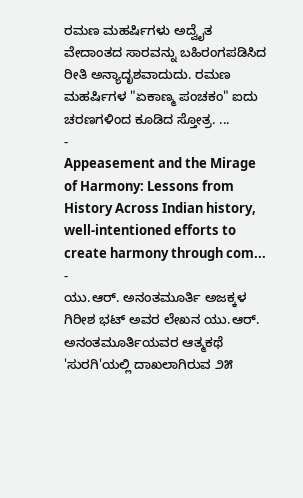ರಮಣ ಮಹರ್ಷಿಗಳು ಅದ್ವೈತ ವೇದಾಂತದ ಸಾರವನ್ನು ಬಹಿರಂಗಪಡಿಸಿದ ರೀತಿ ಅನ್ಯಾದೃಶವಾದುದು. ರಮಣ ಮಹರ್ಷಿಗಳ "ಏಕಾಣ್ಮ ಪಂಚಕಂ" ಐದು ಚರಣಗಳಿಂದ ಕೂಡಿದ ಸ್ತೋತ್ರ. ...
-
Appeasement and the Mirage of Harmony: Lessons from History Across Indian history, well-intentioned efforts to create harmony through com...
-
ಯು.ಆರ್. ಅನಂತಮೂರ್ತಿ ಅಜಕ್ಕಳ ಗಿರೀಶ ಭಟ್ ಅವರ ಲೇಖನ ಯು.ಆರ್. ಅನಂತಮೂರ್ತಿಯವರ ಆತ್ಮಕಥೆ 'ಸುರಗಿ'ಯಲ್ಲಿ ದಾಖಲಾಗಿರುವ ೨೫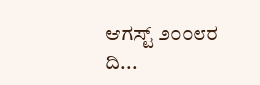ಆಗಸ್ಟ್ ೨೦೦೮ರ ದಿ...